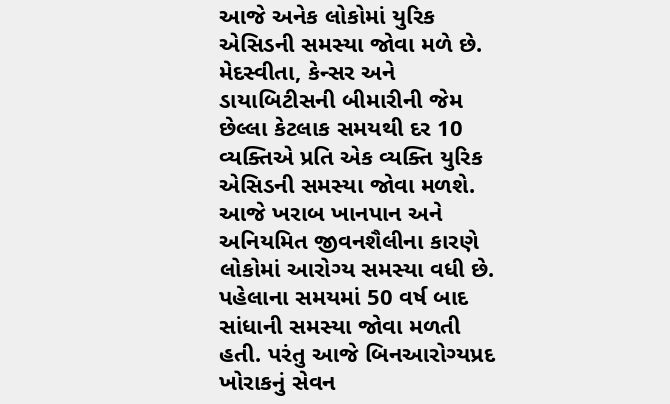આજે અનેક લોકોમાં યુરિક એસિડની સમસ્યા જોવા મળે છે. મેદસ્વીતા, કેન્સર અને ડાયાબિટીસની બીમારીની જેમ છેલ્લા કેટલાક સમયથી દર 10 વ્યક્તિએ પ્રતિ એક વ્યક્તિ યુરિક એસિડની સમસ્યા જોવા મળશે. આજે ખરાબ ખાનપાન અને અનિયમિત જીવનશૈલીના કારણે લોકોમાં આરોગ્ય સમસ્યા વધી છે. પહેલાના સમયમાં 50 વર્ષ બાદ સાંધાની સમસ્યા જોવા મળતી હતી. પરંતુ આજે બિનઆરોગ્યપ્રદ ખોરાકનું સેવન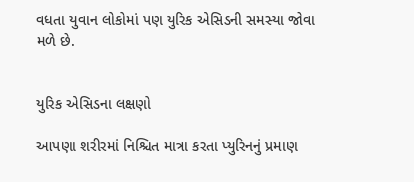વધતા યુવાન લોકોમાં પણ યુરિક એસિડની સમસ્યા જોવા મળે છે.


યુરિક એસિડના લક્ષણો

આપણા શરીરમાં નિશ્ચિત માત્રા કરતા પ્યુરિનનું પ્રમાણ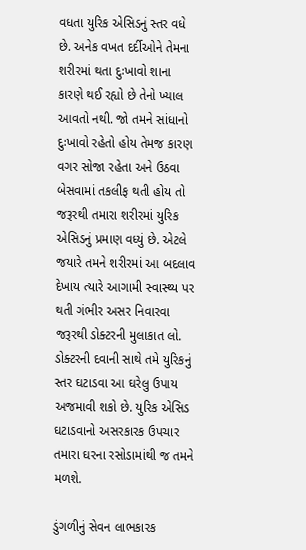વધતા યુરિક એસિડનું સ્તર વધે છે. અનેક વખત દર્દીઓને તેમના શરીરમાં થતા દુઃખાવો શાના કારણે થઈ રહ્યો છે તેનો ખ્યાલ આવતો નથી. જો તમને સાંધાનો દુઃખાવો રહેતો હોય તેમજ કારણ વગર સોજા રહેતા અને ઉઠવા બેસવામાં તકલીફ થતી હોય તો જરૂરથી તમારા શરીરમાં યુરિક એસિડનું પ્રમાણ વધ્યું છે. એટલે જયારે તમને શરીરમાં આ બદલાવ દેખાય ત્યારે આગામી સ્વાસ્થ્ય પર થતી ગંભીર અસર નિવારવા જરૂરથી ડોક્ટરની મુલાકાત લો. ડોક્ટરની દવાની સાથે તમે યુરિકનું સ્તર ઘટાડવા આ ઘરેલુ ઉપાય અજમાવી શકો છે. યુરિક એસિડ ઘટાડવાનો અસરકારક ઉપચાર તમારા ઘરના રસોડામાંથી જ તમને મળશે.

ડુંગળીનું સેવન લાભકારક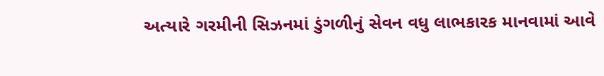અત્યારે ગરમીની સિઝનમાં ડુંગળીનું સેવન વધુ લાભકારક માનવામાં આવે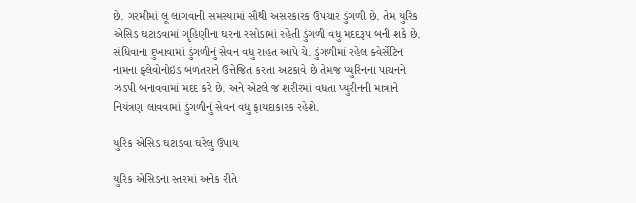છે. ગરમીમાં લૂ લાગવાની સમસ્યામાં સૌથી અસરકારક ઉપચાર ડુંગળી છે. તેમ યુરિક એસિડ ઘટાડવામાં ગૃહિણીના ઘરના રસોડામાં રહેતી ડુંગળી વધુ મદદરૂપ બની શકે છે. સંધિવાના દુખાવામાં ડુંગળીનું સેવન વધુ રાહત આપે ચે. ડુંગળીમાં રહેલ ક્વેર્સેટિન નામના ફ્લેવોનોઇડ બળતરાને ઉત્તેજિત કરતા અટકાવે છે તેમજ પ્યુરિનના પાચનને ઝડપી બનાવવામાં મદદ કરે છે. અને એટલે જ શરીરમાં વધતા પ્યુરીનની માત્રાને નિયંત્રણ લાવવામાં ડુંગળીનું સેવન વધુ ફાયદાકારક રહેશે.

યુરિક એસિડ ઘટાડવા ઘરેલુ ઉપાય

યુરિક એસિડના સ્તરમાં અનેક રીતે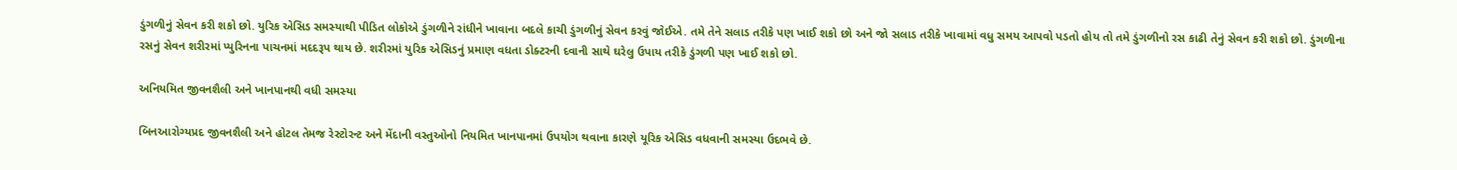ડુંગળીનું સેવન કરી શકો છો. યુરિક એસિડ સમસ્યાથી પીડિત લોકોએ ડુંગળીને રાંધીને ખાવાના બદલે કાચી ડુંગળીનું સેવન કરવું જોઈએ. તમે તેને સલાડ તરીકે પણ ખાઈ શકો છો અને જો સલાડ તરીકે ખાવામાં વધુ સમય આપવો પડતો હોય તો તમે ડુંગળીનો રસ કાઢી તેનું સેવન કરી શકો છો. ડુંગળીના રસનું સેવન શરીરમાં પ્યુરિનના પાચનમાં મદદરૂપ થાય છે. શરીરમાં યુરિક એસિડનું પ્રમાણ વધતા ડોક્ટરની દવાની સાથે ઘરેલુ ઉપાય તરીકે ડુંગળી પણ ખાઈ શકો છો.

અનિયમિત જીવનશૈલી અને ખાનપાનથી વધી સમસ્યા

બિનઆરોગ્યપ્રદ જીવનશૈલી અને હોટલ તેમજ રેસ્ટોરન્ટ અને મેંદાની વસ્તુઓનો નિયમિત ખાનપાનમાં ઉપયોગ થવાના કારણે યૂરિક એસિડ વધવાની સમસ્યા ઉદભવે છે.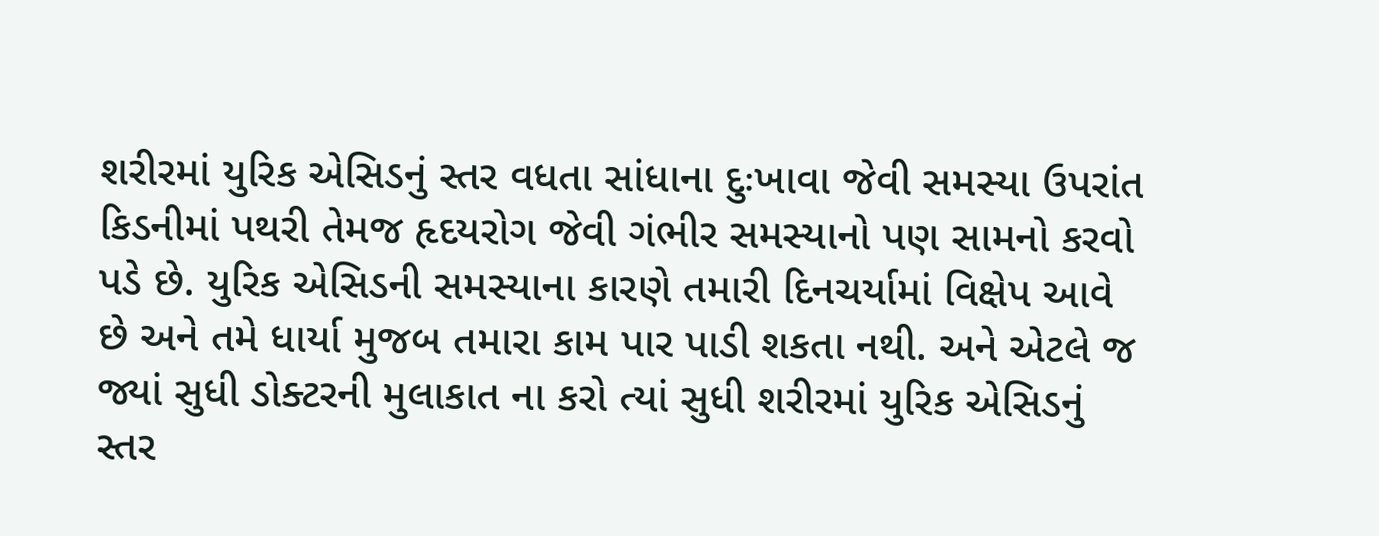શરીરમાં યુરિક એસિડનું સ્તર વધતા સાંધાના દુઃખાવા જેવી સમસ્યા ઉપરાંત કિડનીમાં પથરી તેમજ હૃદયરોગ જેવી ગંભીર સમસ્યાનો પણ સામનો કરવો પડે છે. યુરિક એસિડની સમસ્યાના કારણે તમારી દિનચર્યામાં વિક્ષેપ આવે છે અને તમે ધાર્યા મુજબ તમારા કામ પાર પાડી શકતા નથી. અને એટલે જ જ્યાં સુધી ડોક્ટરની મુલાકાત ના કરો ત્યાં સુધી શરીરમાં યુરિક એસિડનું સ્તર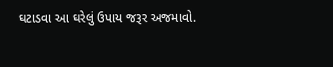ઘટાડવા આ ઘરેલું ઉપાય જરૂર અજમાવો.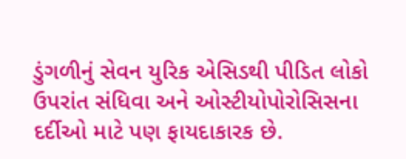ડુંગળીનું સેવન યુરિક એસિડથી પીડિત લોકો ઉપરાંત સંધિવા અને ઓસ્ટીયોપોરોસિસના દર્દીઓ માટે પણ ફાયદાકારક છે.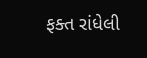ફક્ત રાંધેલી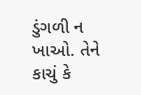ડુંગળી ન ખાઓ. તેને કાચું કે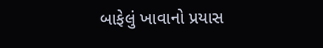બાફેલું ખાવાનો પ્રયાસ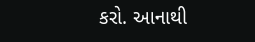કરો. આનાથી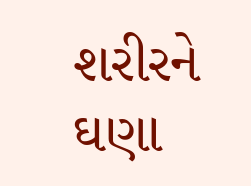શરીરને ઘણા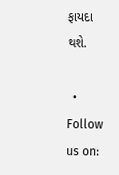ફાયદા થશે.

  • Follow us on: